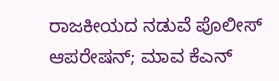ರಾಜಕೀಯದ ನಡುವೆ ಪೊಲೀಸ್ ಆಪರೇಷನ್; ಮಾವ ಕೆಎನ್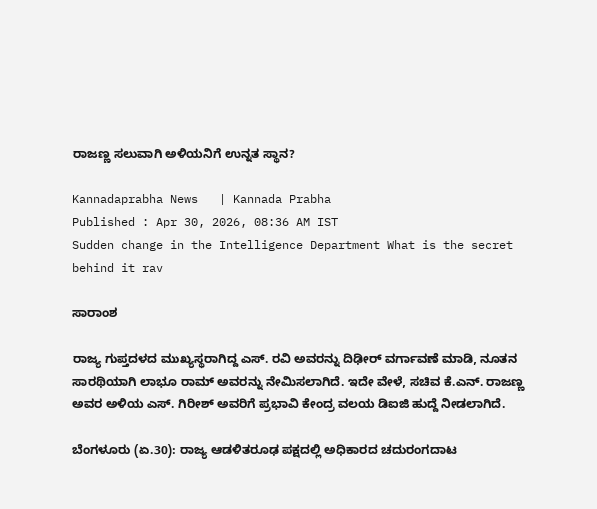ರಾಜಣ್ಣ ಸಲುವಾಗಿ ಅಳಿಯನಿಗೆ ಉನ್ನತ ಸ್ಥಾನ?

Kannadaprabha News   | Kannada Prabha
Published : Apr 30, 2026, 08:36 AM IST
Sudden change in the Intelligence Department What is the secret behind it rav

ಸಾರಾಂಶ

ರಾಜ್ಯ ಗುಪ್ತದಳದ ಮುಖ್ಯಸ್ಥರಾಗಿದ್ದ ಎಸ್. ರವಿ ಅವರನ್ನು ದಿಢೀರ್ ವರ್ಗಾವಣೆ ಮಾಡಿ, ನೂತನ ಸಾರಥಿಯಾಗಿ ಲಾಭೂ ರಾಮ್ ಅವರನ್ನು ನೇಮಿಸಲಾಗಿದೆ. ಇದೇ ವೇಳೆ, ಸಚಿವ ಕೆ.ಎನ್. ರಾಜಣ್ಣ ಅವರ ಅಳಿಯ ಎಸ್. ಗಿರೀಶ್ ಅವರಿಗೆ ಪ್ರಭಾವಿ ಕೇಂದ್ರ ವಲಯ ಡಿಐಜಿ ಹುದ್ದೆ ನೀಡಲಾಗಿದೆ.

ಬೆಂಗಳೂರು (ಏ.30): ರಾಜ್ಯ ಆಡಳಿತರೂಢ ಪಕ್ಷದಲ್ಲಿ ಅಧಿಕಾರದ ಚದುರಂಗದಾಟ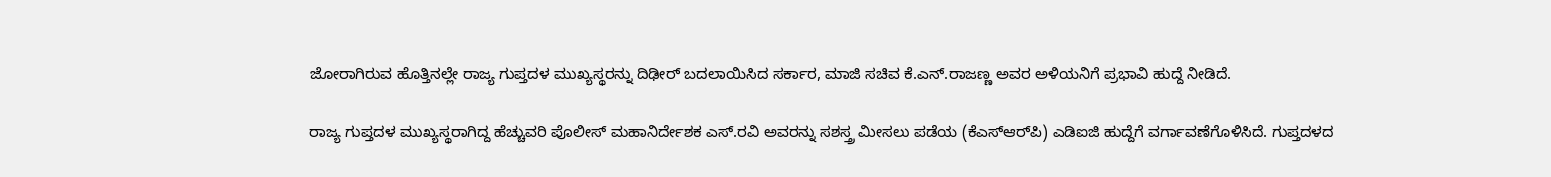ಜೋರಾಗಿರುವ ಹೊತ್ತಿನಲ್ಲೇ ರಾಜ್ಯ ಗುಪ್ತದಳ ಮುಖ್ಯಸ್ಥರನ್ನು ದಿಢೀರ್‌ ಬದಲಾಯಿಸಿದ ಸರ್ಕಾರ, ಮಾಜಿ ಸಚಿವ ಕೆ.ಎನ್‌.ರಾಜಣ್ಣ ಅವರ ಅಳಿಯನಿಗೆ ಪ್ರಭಾವಿ ಹುದ್ದೆ ನೀಡಿದೆ.

ರಾಜ್ಯ ಗುಪ್ತದಳ ಮುಖ್ಯಸ್ಥರಾಗಿದ್ದ ಹೆಚ್ಚುವರಿ ಪೊಲೀಸ್ ಮಹಾನಿರ್ದೇಶಕ ಎಸ್‌.ರವಿ ಅವರನ್ನು ಸಶಸ್ತ್ರ ಮೀಸಲು ಪಡೆಯ (ಕೆಎಸ್‌ಆರ್‌ಪಿ) ಎಡಿಐಜಿ ಹುದ್ದೆಗೆ ವರ್ಗಾವಣೆಗೊಳಿಸಿದೆ. ಗುಪ್ತದಳದ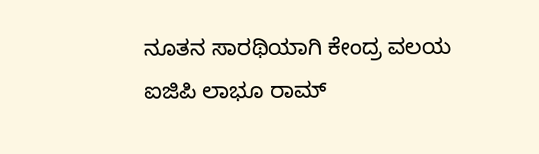ನೂತನ ಸಾರಥಿಯಾಗಿ ಕೇಂದ್ರ ವಲಯ ಐಜಿಪಿ ಲಾಭೂ ರಾಮ್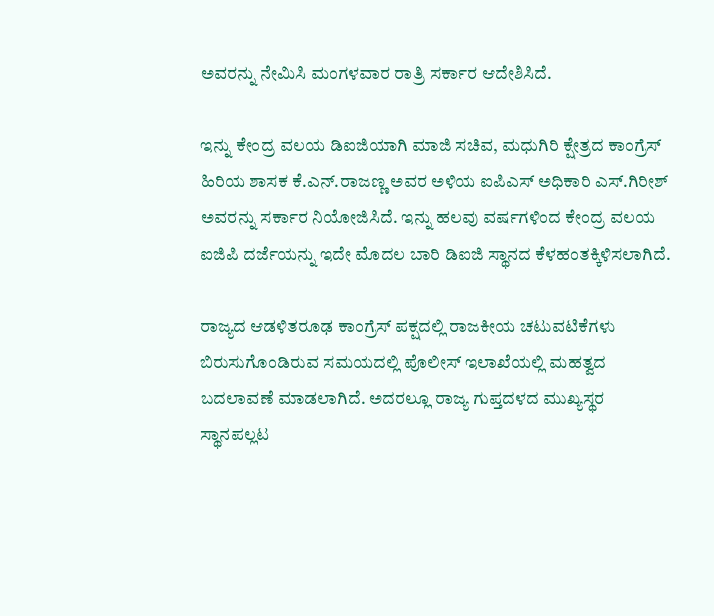ಅವರನ್ನು ನೇಮಿಸಿ ಮಂಗಳವಾರ ರಾತ್ರಿ ಸರ್ಕಾರ ಆದೇಶಿಸಿದೆ.

ಇನ್ನು ಕೇಂದ್ರ ವಲಯ ಡಿಐಜಿಯಾಗಿ ಮಾಜಿ ಸಚಿವ, ಮಧುಗಿರಿ ಕ್ಷೇತ್ರದ ಕಾಂಗ್ರೆಸ್ ಹಿರಿಯ ಶಾಸಕ ಕೆ.ಎನ್‌.ರಾಜಣ್ಣ ಅವರ ಅಳಿಯ ಐಪಿಎಸ್ ಅಧಿಕಾರಿ ಎಸ್‌.ಗಿರೀಶ್‌ ಅವರನ್ನು ಸರ್ಕಾರ ನಿಯೋಜಿಸಿದೆ. ಇನ್ನು ಹಲವು ವರ್ಷಗಳಿಂದ ಕೇಂದ್ರ ವಲಯ ಐಜಿಪಿ ದರ್ಜೆಯನ್ನು ಇದೇ ಮೊದಲ ಬಾರಿ ಡಿಐಜಿ ಸ್ಥಾನದ ಕೆಳಹಂತಕ್ಕಿಳಿಸಲಾಗಿದೆ.

ರಾಜ್ಯದ ಆಡಳಿತರೂಢ ಕಾಂಗ್ರೆಸ್ ಪಕ್ಷದಲ್ಲಿ ರಾಜಕೀಯ ಚಟುವಟಿಕೆಗಳು ಬಿರುಸುಗೊಂಡಿರುವ ಸಮಯದಲ್ಲಿ ಪೊಲೀಸ್ ಇಲಾಖೆಯಲ್ಲಿ ಮಹತ್ವದ ಬದಲಾವಣೆ ಮಾಡಲಾಗಿದೆ. ಅದರಲ್ಲೂ ರಾಜ್ಯ ಗುಪ್ತದಳದ ಮುಖ್ಯಸ್ಥರ ಸ್ಥಾನಪಲ್ಲಟ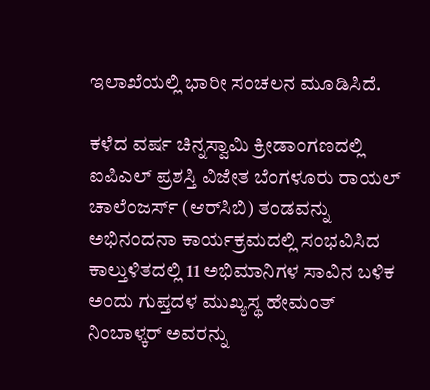ಇಲಾಖೆಯಲ್ಲಿ ಭಾರೀ ಸಂಚಲನ ಮೂಡಿಸಿದೆ.

ಕಳೆದ ವರ್ಷ ಚಿನ್ನಸ್ವಾಮಿ ಕ್ರೀಡಾಂಗಣದಲ್ಲಿ ಐಪಿಎಲ್ ಪ್ರಶಸ್ತಿ ವಿಜೇತ ಬೆಂಗಳೂರು ರಾಯಲ್ ಚಾಲೆಂಜರ್ಸ್ (ಆರ್‌ಸಿಬಿ) ತಂಡವನ್ನು ಅಭಿನಂದನಾ ಕಾರ್ಯಕ್ರಮದಲ್ಲಿ ಸಂಭವಿಸಿದ ಕಾಲ್ತುಳಿತದಲ್ಲಿ 11 ಅಭಿಮಾನಿಗಳ ಸಾವಿನ ಬಳಿಕ ಅಂದು ಗುಪ್ತದಳ ಮುಖ್ಯಸ್ಥ ಹೇಮಂತ್ ನಿಂಬಾಳ್ಕರ್ ಅವರನ್ನು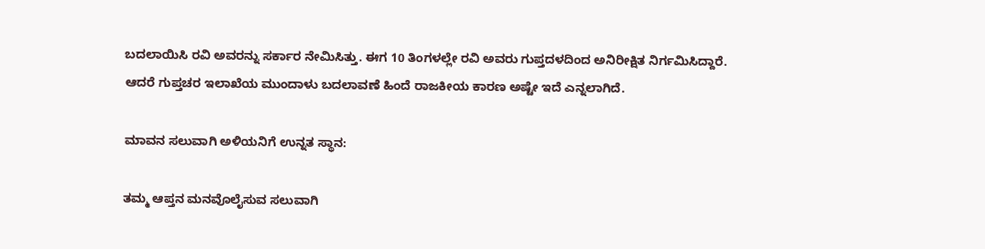ಬದಲಾಯಿಸಿ ರವಿ ಅವರನ್ನು ಸರ್ಕಾರ ನೇಮಿಸಿತ್ತು. ಈಗ 10 ತಿಂಗಳಲ್ಲೇ ರವಿ ಅವರು ಗುಪ್ತದಳದಿಂದ ಅನಿರೀಕ್ಷಿತ ನಿರ್ಗಮಿಸಿದ್ದಾರೆ. ಆದರೆ ಗುಪ್ತಚರ ಇಲಾಖೆಯ ಮುಂದಾಳು ಬದಲಾವಣೆ ಹಿಂದೆ ರಾಜಕೀಯ ಕಾರಣ ಅಷ್ಟೇ ಇದೆ ಎನ್ನಲಾಗಿದೆ.

ಮಾವನ ಸಲುವಾಗಿ ಅಳಿಯನಿಗೆ ಉನ್ನತ ಸ್ಥಾನ:

ತಮ್ಮ ಆಪ್ತನ ಮನವೊಲೈಸುವ ಸಲುವಾಗಿ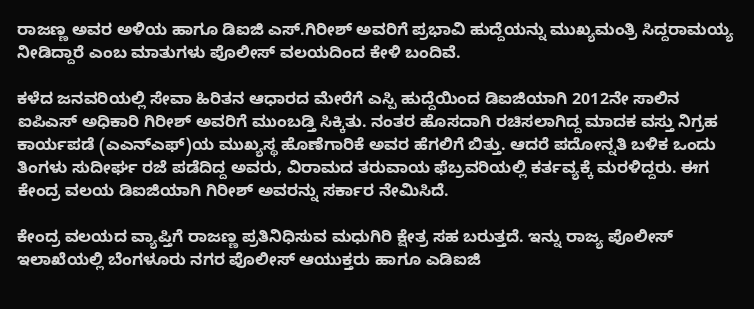ರಾಜಣ್ಣ ಅ‍ವರ ಅಳಿಯ ಹಾಗೂ ಡಿಐಜಿ ಎಸ್‌.ಗಿರೀಶ್ ಅವರಿಗೆ ಪ್ರಭಾವಿ ಹುದ್ದೆಯನ್ನು ಮುಖ್ಯಮಂತ್ರಿ ಸಿದ್ದರಾಮಯ್ಯ ನೀಡಿದ್ದಾರೆ ಎಂಬ ಮಾತುಗಳು ಪೊಲೀಸ್ ವಲಯದಿಂದ ಕೇಳಿ ಬಂದಿವೆ.

ಕಳೆದ ಜನವರಿಯಲ್ಲಿ ಸೇವಾ ಹಿರಿತನ ಆಧಾರದ ಮೇರೆಗೆ ಎಸ್ಪಿ ಹುದ್ದೆಯಿಂದ ಡಿಐಜಿಯಾಗಿ 2012ನೇ ಸಾಲಿನ ಐಪಿಎಸ್ ಅಧಿಕಾರಿ ಗಿರೀಶ್ ಅವರಿಗೆ ಮುಂಬಡ್ತಿ ಸಿಕ್ಕಿತು. ನಂತರ ಹೊಸದಾಗಿ ರಚಿಸಲಾಗಿದ್ದ ಮಾದಕ ವಸ್ತು ನಿಗ್ರಹ ಕಾರ್ಯಪಡೆ (ಎಎನ್‌ಎಫ್‌)ಯ ಮುಖ್ಯಸ್ಥ ಹೊಣೆಗಾರಿಕೆ ಅವರ ಹೆಗಲಿಗೆ ಬಿತ್ತು. ಆದರೆ ಪದೋನ್ನತಿ ಬಳಿಕ ಒಂದು ತಿಂಗಳು ಸುದೀರ್ಘ ರಜೆ ಪಡೆದಿದ್ದ ಅವರು, ವಿರಾಮದ ತರುವಾಯ ಫೆಬ್ರವರಿಯಲ್ಲಿ ಕರ್ತವ್ಯಕ್ಕೆ ಮರಳಿದ್ದರು. ಈಗ ಕೇಂದ್ರ ವಲಯ ಡಿಐಜಿಯಾಗಿ ಗಿರೀಶ್ ಅವರನ್ನು ಸರ್ಕಾರ ನೇಮಿಸಿದೆ.

ಕೇಂದ್ರ ವಲಯದ ವ್ಯಾಪ್ತಿಗೆ ರಾಜಣ್ಣ ಪ್ರತಿನಿಧಿಸುವ ಮಧುಗಿರಿ ಕ್ಷೇತ್ರ ಸಹ ಬರುತ್ತದೆ. ಇನ್ನು ರಾಜ್ಯ ಪೊಲೀಸ್ ಇಲಾಖೆಯಲ್ಲಿ ಬೆಂಗಳೂರು ನಗರ ಪೊಲೀಸ್ ಆಯುಕ್ತರು ಹಾಗೂ ಎಡಿಐಜಿ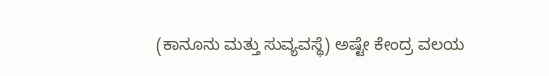(ಕಾನೂನು ಮತ್ತು ಸುವ್ಯವಸ್ಥೆ) ಅಷ್ಟೇ ಕೇಂದ್ರ ವಲಯ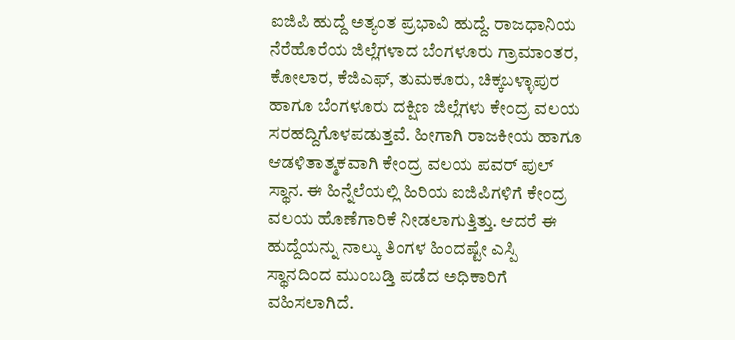ಐಜಿಪಿ ಹುದ್ದೆ ಅತ್ಯಂತ ಪ್ರಭಾವಿ ಹುದ್ದೆ. ರಾಜಧಾನಿಯ ನೆರೆಹೊರೆಯ ಜಿಲ್ಲೆಗಳಾದ ಬೆಂಗಳೂರು ಗ್ರಾಮಾಂತರ, ಕೋಲಾರ, ಕೆಜಿಎಫ್‌, ತುಮಕೂರು, ಚಿಕ್ಕಬಳ್ಳಾಪುರ ಹಾಗೂ ಬೆಂಗಳೂರು ದಕ್ಷಿಣ ಜಿಲ್ಲೆಗಳು ಕೇಂದ್ರ ವಲಯ ಸರಹದ್ದಿಗೊಳಪಡುತ್ತವೆ. ಹೀಗಾಗಿ ರಾಜಕೀಯ ಹಾಗೂ ಆಡಳಿತಾತ್ಮಕವಾಗಿ ಕೇಂದ್ರ ವಲಯ ಪವರ್‌ ಪುಲ್ ಸ್ಥಾನ. ಈ ಹಿನ್ನೆಲೆಯಲ್ಲಿ ಹಿರಿಯ ಐಜಿಪಿಗಳಿಗೆ ಕೇಂದ್ರ ವಲಯ ಹೊಣೆಗಾರಿಕೆ ನೀಡಲಾಗುತ್ತಿತ್ತು. ಆದರೆ ಈ ಹುದ್ದೆಯನ್ನು ನಾಲ್ಕು ತಿಂಗಳ ಹಿಂದಷ್ಟೇ ಎಸ್ಪಿ ಸ್ಥಾನದಿಂದ ಮುಂಬಡ್ತಿ ಪಡೆದ ಅಧಿಕಾರಿಗೆ ವಹಿಸಲಾಗಿದೆ.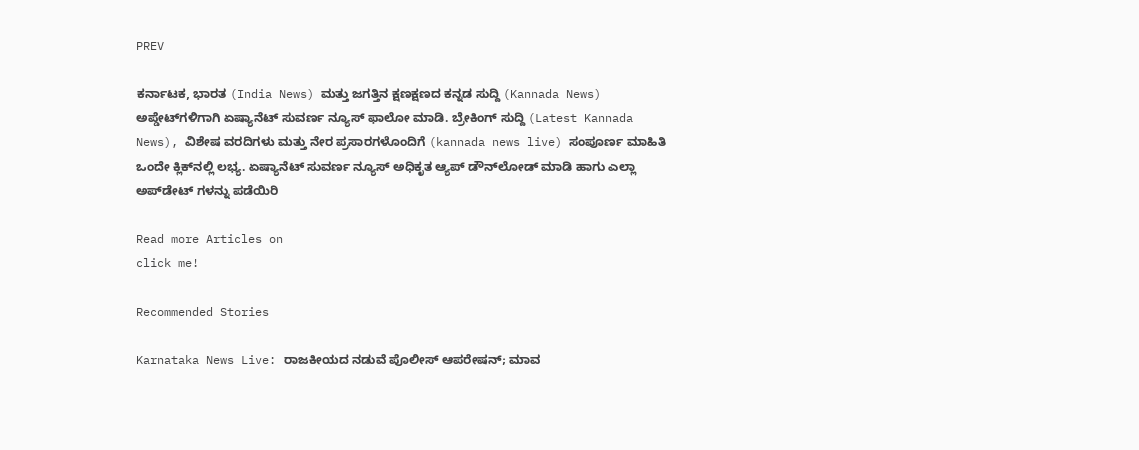PREV

ಕರ್ನಾಟಕ, ಭಾರತ (India News) ಮತ್ತು ಜಗತ್ತಿನ ಕ್ಷಣಕ್ಷಣದ ಕನ್ನಡ ಸುದ್ದಿ (Kannada News) ಅಪ್ಡೇಟ್‌ಗಳಿಗಾಗಿ ಏಷ್ಯಾನೆಟ್ ಸುವರ್ಣ ನ್ಯೂಸ್‌ ಫಾಲೋ ಮಾಡಿ. ಬ್ರೇಕಿಂಗ್ ಸುದ್ದಿ (Latest Kannada News), ವಿಶೇಷ ವರದಿಗಳು ಮತ್ತು ನೇರ ಪ್ರಸಾರಗಳೊಂದಿಗೆ (kannada news live) ಸಂಪೂರ್ಣ ಮಾಹಿತಿ ಒಂದೇ ಕ್ಲಿಕ್‌ನಲ್ಲಿ ಲಭ್ಯ. ಏಷ್ಯಾನೆಟ್ ಸುವರ್ಣ ನ್ಯೂಸ್ ಅಧಿಕೃತ ಆ್ಯಪ್ ಡೌನ್‌ಲೋಡ್ ಮಾಡಿ ಹಾಗು ಎಲ್ಲಾ ಅಪ್‌ಡೇಟ್ ಗಳನ್ನು ಪಡೆಯಿರಿ

Read more Articles on
click me!

Recommended Stories

Karnataka News Live: ರಾಜಕೀಯದ ನಡುವೆ ಪೊಲೀಸ್ ಆಪರೇಷನ್; ಮಾವ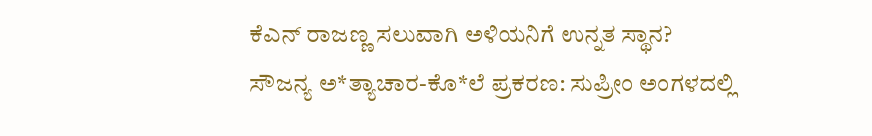ಕೆಎನ್ ರಾಜಣ್ಣ ಸಲುವಾಗಿ ಅಳಿಯನಿಗೆ ಉನ್ನತ ಸ್ಥಾನ?
ಸೌಜನ್ಯ ಅ*ತ್ಯಾಚಾರ-ಕೊ*ಲೆ ಪ್ರಕರಣ: ಸುಪ್ರೀಂ ಅಂಗಳದಲ್ಲಿ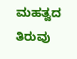ಮಹತ್ವದ ತಿರುವು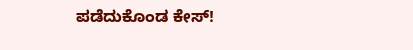ಪಡೆದುಕೊಂಡ ಕೇಸ್‌!